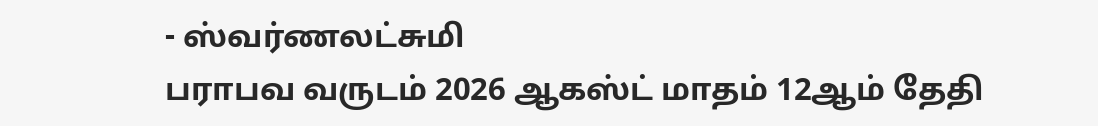- ஸ்வர்ணலட்சுமி
பராபவ வருடம் 2026 ஆகஸ்ட் மாதம் 12ஆம் தேதி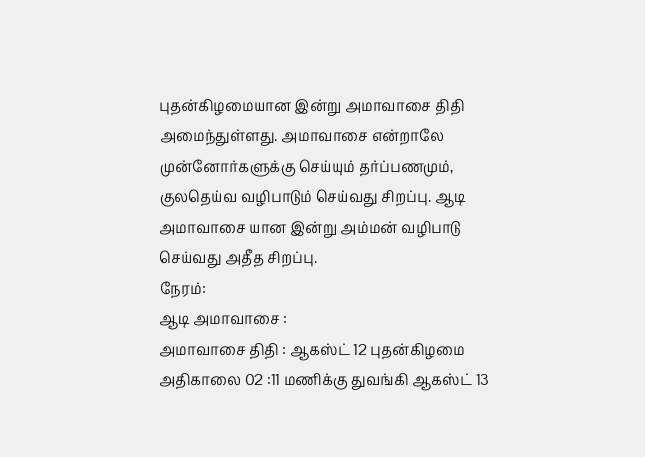புதன்கிழமையான இன்று அமாவாசை திதி அமைந்துள்ளது. அமாவாசை என்றாலே முன்னோர்களுக்கு செய்யும் தர்ப்பணமும், குலதெய்வ வழிபாடும் செய்வது சிறப்பு. ஆடி அமாவாசை யான இன்று அம்மன் வழிபாடு செய்வது அதீத சிறப்பு.
நேரம்:
ஆடி அமாவாசை :
அமாவாசை திதி : ஆகஸ்ட் 12 புதன்கிழமை அதிகாலை 02 :11 மணிக்கு துவங்கி ஆகஸ்ட் 13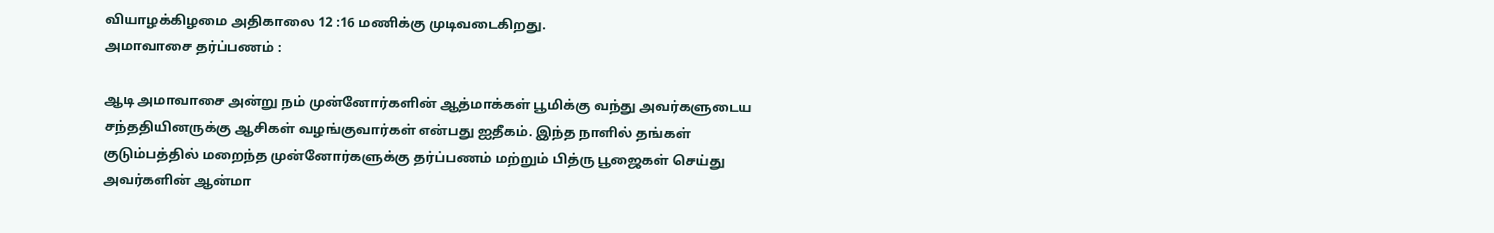வியாழக்கிழமை அதிகாலை 12 :16 மணிக்கு முடிவடைகிறது.
அமாவாசை தர்ப்பணம் :

ஆடி அமாவாசை அன்று நம் முன்னோர்களின் ஆத்மாக்கள் பூமிக்கு வந்து அவர்களுடைய சந்ததியினருக்கு ஆசிகள் வழங்குவார்கள் என்பது ஐதீகம். இந்த நாளில் தங்கள் குடும்பத்தில் மறைந்த முன்னோர்களுக்கு தர்ப்பணம் மற்றும் பித்ரு பூஜைகள் செய்து அவர்களின் ஆன்மா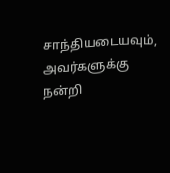சாந்தியடையவும், அவர்களுக்கு நன்றி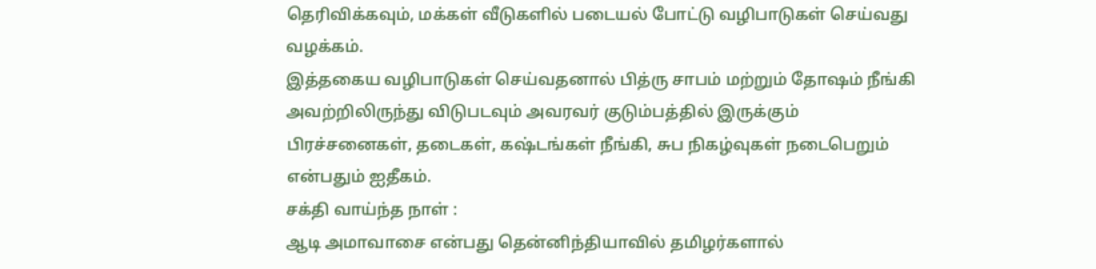தெரிவிக்கவும், மக்கள் வீடுகளில் படையல் போட்டு வழிபாடுகள் செய்வது வழக்கம்.
இத்தகைய வழிபாடுகள் செய்வதனால் பித்ரு சாபம் மற்றும் தோஷம் நீங்கி அவற்றிலிருந்து விடுபடவும் அவரவர் குடும்பத்தில் இருக்கும் பிரச்சனைகள், தடைகள், கஷ்டங்கள் நீங்கி, சுப நிகழ்வுகள் நடைபெறும் என்பதும் ஐதீகம்.
சக்தி வாய்ந்த நாள் :
ஆடி அமாவாசை என்பது தென்னிந்தியாவில் தமிழர்களால்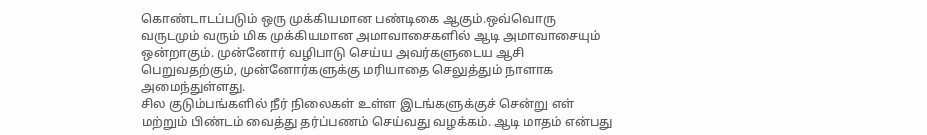கொண்டாடப்படும் ஒரு முக்கியமான பண்டிகை ஆகும்.ஒவ்வொரு வருடமும் வரும் மிக முக்கியமான அமாவாசைகளில் ஆடி அமாவாசையும் ஒன்றாகும். முன்னோர் வழிபாடு செய்ய அவர்களுடைய ஆசி பெறுவதற்கும், முன்னோர்களுக்கு மரியாதை செலுத்தும் நாளாக அமைந்துள்ளது.
சில குடும்பங்களில் நீர் நிலைகள் உள்ள இடங்களுக்குச் சென்று எள் மற்றும் பிண்டம் வைத்து தர்ப்பணம் செய்வது வழக்கம். ஆடி மாதம் என்பது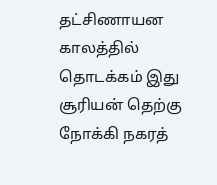தட்சிணாயன காலத்தில் தொடக்கம் இது சூரியன் தெற்கு நோக்கி நகரத்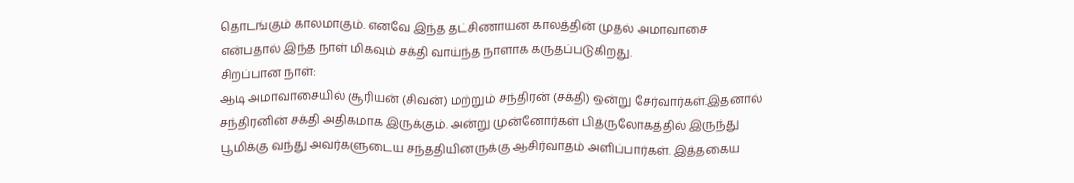தொடங்கும் காலமாகும். எனவே இந்த தட்சிணாயன காலத்தின் முதல் அமாவாசை என்பதால் இந்த நாள் மிகவும் சக்தி வாய்ந்த நாளாக கருதப்படுகிறது.
சிறப்பான நாள்:
ஆடி அமாவாசையில் சூரியன் (சிவன்) மற்றும் சந்திரன் (சக்தி) ஒன்று சேர்வார்கள்.இதனால் சந்திரனின் சக்தி அதிகமாக இருக்கும். அன்று முன்னோர்கள் பித்ருலோகத்தில் இருந்து பூமிக்கு வந்து அவர்களுடைய சந்ததியினருக்கு ஆசிர்வாதம் அளிப்பார்கள். இத்தகைய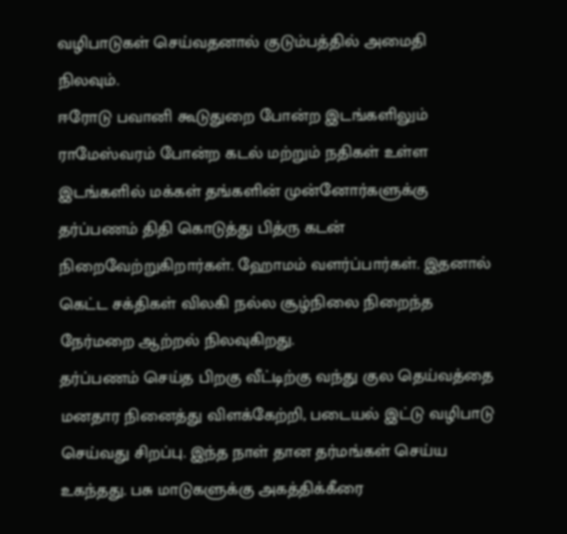வழிபாடுகள் செய்வதனால் குடும்பத்தில் அமைதி நிலவும்.
ஈரோடு பவானி கூடுதுறை போன்ற இடங்களிலும் ராமேஸ்வரம் போன்ற கடல் மற்றும் நதிகள் உள்ள இடங்களில் மக்கள் தங்களின் முன்னோர்களுக்கு தர்ப்பணம் திதி கொடுத்து பித்ரு கடன் நிறைவேற்றுகிறார்கள். ஹோமம் வளர்ப்பார்கள். இதனால் கெட்ட சக்திகள் விலகி நல்ல சூழ்நிலை நிறைந்த நேர்மறை ஆற்றல் நிலவுகிறது.
தர்ப்பணம் செய்த பிறகு வீட்டிற்கு வந்து குல தெய்வத்தை மனதார நினைத்து விளக்கேற்றி, படையல் இட்டு வழிபாடு செய்வது சிறப்பு. இந்த நாள் தான தர்மங்கள் செய்ய உகந்தது. பசு மாடுகளுக்கு அகத்திக்கீரை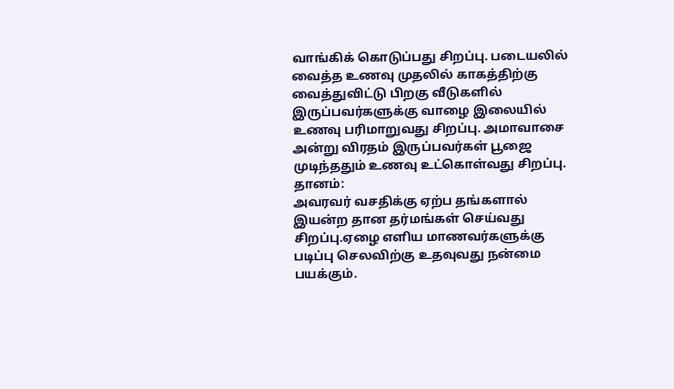வாங்கிக் கொடுப்பது சிறப்பு. படையலில் வைத்த உணவு முதலில் காகத்திற்கு வைத்துவிட்டு பிறகு வீடுகளில் இருப்பவர்களுக்கு வாழை இலையில் உணவு பரிமாறுவது சிறப்பு. அமாவாசை அன்று விரதம் இருப்பவர்கள் பூஜை முடிந்ததும் உணவு உட்கொள்வது சிறப்பு.
தானம்:
அவரவர் வசதிக்கு ஏற்ப தங்களால் இயன்ற தான தர்மங்கள் செய்வது சிறப்பு.ஏழை எளிய மாணவர்களுக்கு படிப்பு செலவிற்கு உதவுவது நன்மை பயக்கும்.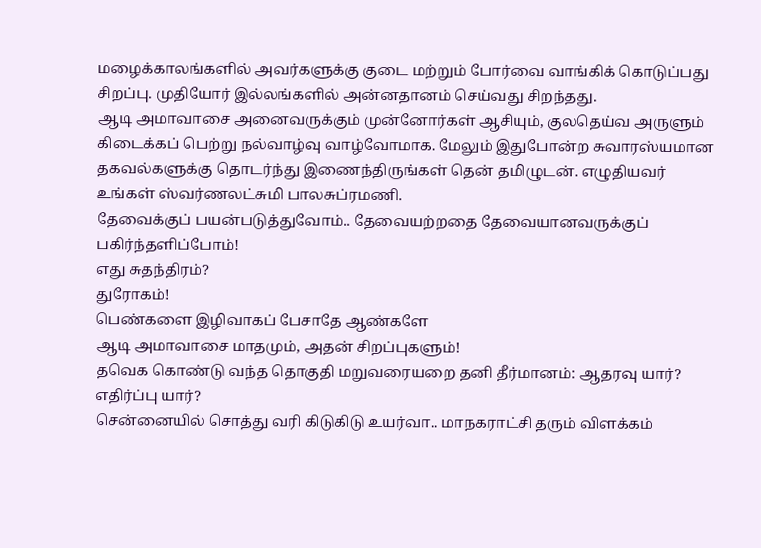மழைக்காலங்களில் அவர்களுக்கு குடை மற்றும் போர்வை வாங்கிக் கொடுப்பது சிறப்பு. முதியோர் இல்லங்களில் அன்னதானம் செய்வது சிறந்தது.
ஆடி அமாவாசை அனைவருக்கும் முன்னோர்கள் ஆசியும், குலதெய்வ அருளும் கிடைக்கப் பெற்று நல்வாழ்வு வாழ்வோமாக. மேலும் இதுபோன்ற சுவாரஸ்யமான தகவல்களுக்கு தொடர்ந்து இணைந்திருங்கள் தென் தமிழுடன். எழுதியவர் உங்கள் ஸ்வர்ணலட்சுமி பாலசுப்ரமணி.
தேவைக்குப் பயன்படுத்துவோம்.. தேவையற்றதை தேவையானவருக்குப் பகிர்ந்தளிப்போம்!
எது சுதந்திரம்?
துரோகம்!
பெண்களை இழிவாகப் பேசாதே ஆண்களே
ஆடி அமாவாசை மாதமும், அதன் சிறப்புகளும்!
தவெக கொண்டு வந்த தொகுதி மறுவரையறை தனி தீர்மானம்: ஆதரவு யார்? எதிர்ப்பு யார்?
சென்னையில் சொத்து வரி கிடுகிடு உயர்வா.. மாநகராட்சி தரும் விளக்கம்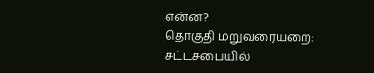என்ன?
தொகுதி மறுவரையறை: சட்டசபையில்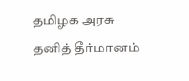தமிழக அரசு தனித் தீர்மானம்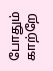போதும் காற்றே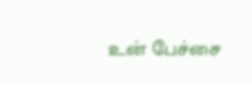உன் பேச்சை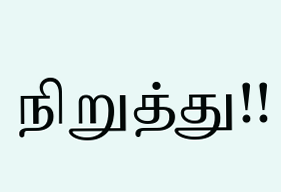நிறுத்து!!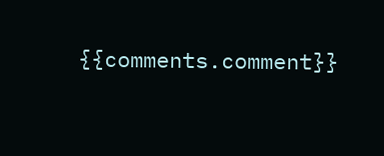{{comments.comment}}